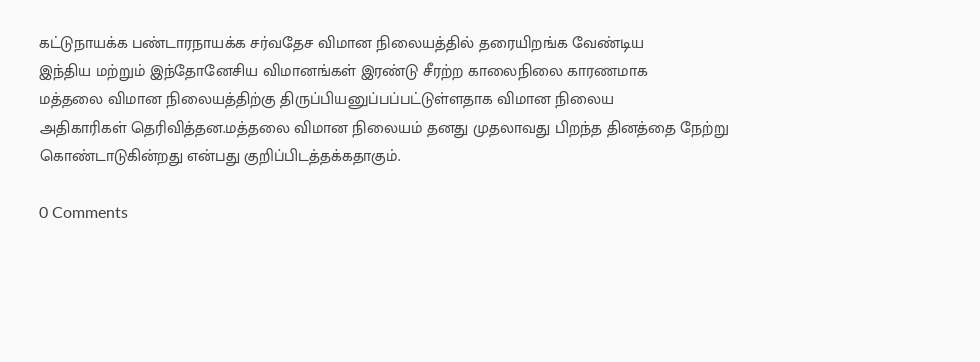கட்டுநாயக்க பண்டாரநாயக்க சர்வதேச விமான நிலையத்தில் தரையிறங்க வேண்டிய
இந்திய மற்றும் இந்தோனேசிய விமானங்கள் இரண்டு சீரற்ற காலைநிலை காரணமாக
மத்தலை விமான நிலையத்திற்கு திருப்பியனுப்பப்பட்டுள்ளதாக விமான நிலைய
அதிகாரிகள் தெரிவித்தன.மத்தலை விமான நிலையம் தனது முதலாவது பிறந்த தினத்தை நேற்று கொண்டாடுகின்றது என்பது குறிப்பிடத்தக்கதாகும்.

0 Comments